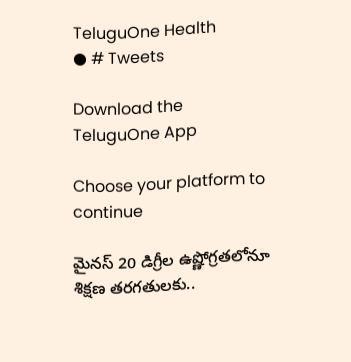TeluguOne Health
● # Tweets

Download the TeluguOne App

Choose your platform to continue

మైనస్ 20 డిగ్రీల ఉష్ణోగ్రతలోనూ శిక్షణ తరగతులకు..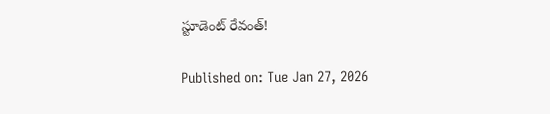స్టూడెంట్ రేవంత్!

Published on: Tue Jan 27, 2026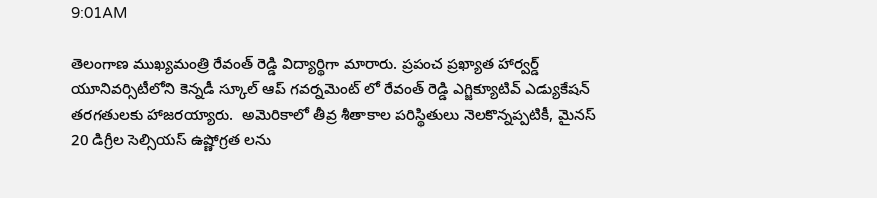9:01AM

తెలంగాణ ముఖ్యమంత్రి రేవంత్ రెడ్డి విద్యార్థిగా మారారు. ప్రపంచ ప్రఖ్యాత హార్వర్డ్ యూనివర్సిటీలోని కెన్నడీ స్కూల్ ఆప్ గవర్నమెంట్ లో రేవంత్ రెడ్డి ఎగ్జిక్యూటివ్ ఎడ్యుకేషన్ తరగతులకు హాజరయ్యారు.  అమెరికాలో తీవ్ర శీతాకాల పరిస్థితులు నెలకొన్నప్పటికీ, మైనస్ 20 డిగ్రీల సెల్సియస్ ఉష్ణోగ్రత లను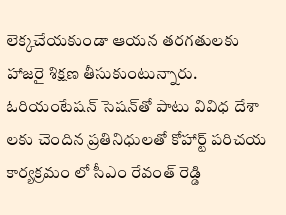లెక్కచేయకుండా ఆయన తరగతులకు హాజరై శిక్షణ తీసుకుంటున్నారు.  ఓరియంటేషన్ సెషన్‌తో పాటు వివిధ దేశా లకు చెందిన ప్రతినిధులతో కోహార్ట్ పరిచయ కార్యక్రమం లో సీఎం రేవంత్ రెడ్డి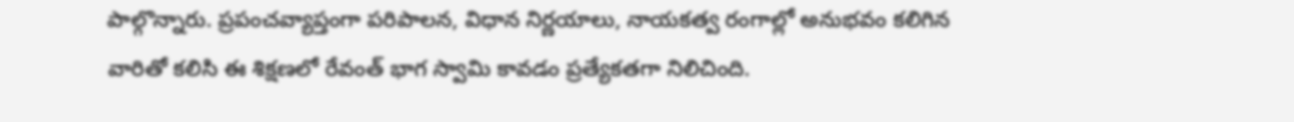పాల్గొన్నారు. ప్రపంచవ్యాప్తంగా పరిపాలన, విధాన నిర్ణయాలు, నాయకత్వ రంగాల్లో అనుభవం కలిగిన వారితో కలిసి ఈ శిక్షణలో రేవంత్ భాగ స్వామి కావడం ప్రత్యేకతగా నిలిచింది.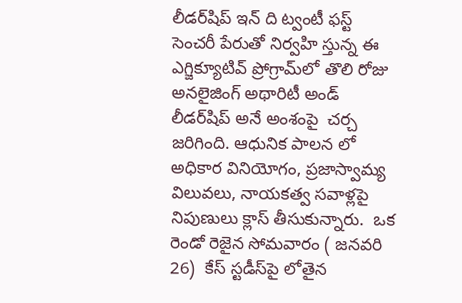లీడర్‌షిప్ ఇన్ ది ట్వంటీ ఫస్ట్ సెంచరీ పేరుతో నిర్వహి స్తున్న ఈ ఎగ్జిక్యూటివ్ ప్రోగ్రామ్‌లో తొలి రోజు  అనలైజింగ్ అథారిటీ అండ్ లీడర్‌షిప్ అనే అంశంపై  చర్చ జరిగింది. ఆధునిక పాలన లో అధికార వినియోగం, ప్రజాస్వామ్య విలువలు, నాయకత్వ సవాళ్లపై నిపుణులు క్లాస్ తీసుకున్నారు.  ఒక రెండో రెజైన సోమవారం ( జనవరి 26)  కేస్ స్టడీస్‌పై లోతైన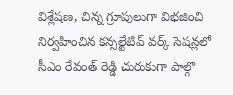విశ్లేషణ, చిన్న గ్రూపులుగా విభజించి నిర్వహించిన కన్సల్టేటివ్ వర్క్ సెషన్లలో సీఎం రేవంత్ రెడ్డి చురుకుగా పాల్గొ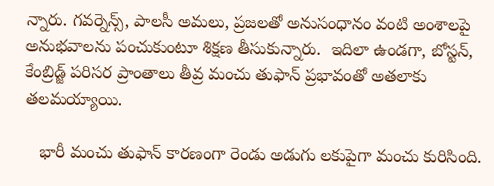న్నారు. గవర్నెన్స్, పాలసీ అమలు, ప్రజలతో అనుసంధానం వంటి అంశాలపై అనుభవాలను పంచుకుంటూ శిక్షణ తీసుకున్నారు.  ఇదిలా ఉండగా, బోస్టన్, కేంబ్రిడ్జ్ పరిసర ప్రాంతాలు తీవ్ర మంచు తుఫాన్ ప్రభావంతో అతలాకు తలమయ్యాయి.

   భారీ మంచు తుఫాన్ కారణంగా రెండు అడుగు లకుపైగా మంచు కురిసింది.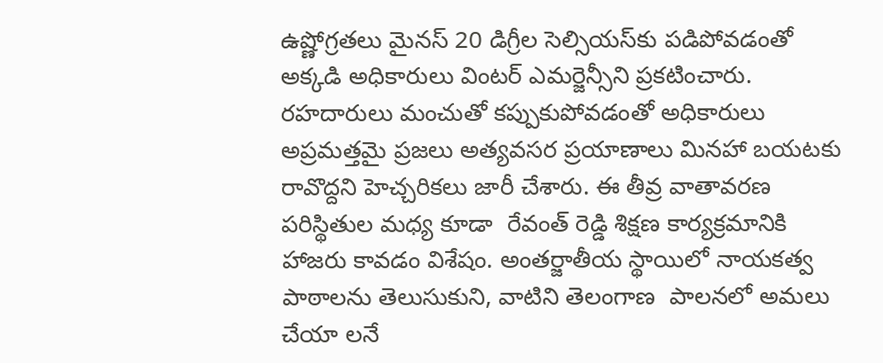ఉష్ణోగ్రతలు మైనస్ 20 డిగ్రీల సెల్సియస్‌కు పడిపోవడంతో అక్కడి అధికారులు వింటర్ ఎమర్జెన్సీని ప్రకటించారు. రహదారులు మంచుతో కప్పుకుపోవడంతో అధికారులు అప్రమత్తమై ప్రజలు అత్యవసర ప్రయాణాలు మినహా బయటకు రావొద్దని హెచ్చరికలు జారీ చేశారు. ఈ తీవ్ర వాతావరణ పరిస్థితుల మధ్య కూడా  రేవంత్ రెడ్డి శిక్షణ కార్యక్రమానికి హాజరు కావడం విశేషం. అంతర్జాతీయ స్థాయిలో నాయకత్వ పాఠాలను తెలుసుకుని, వాటిని తెలంగాణ  పాలనలో అమలు చేయా లనే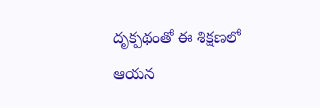దృక్పథంతో ఈ శిక్షణలో ఆయన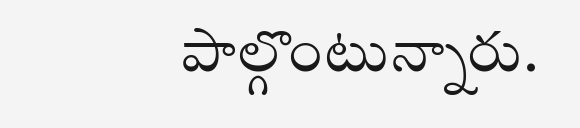పాల్గొంటున్నారు.